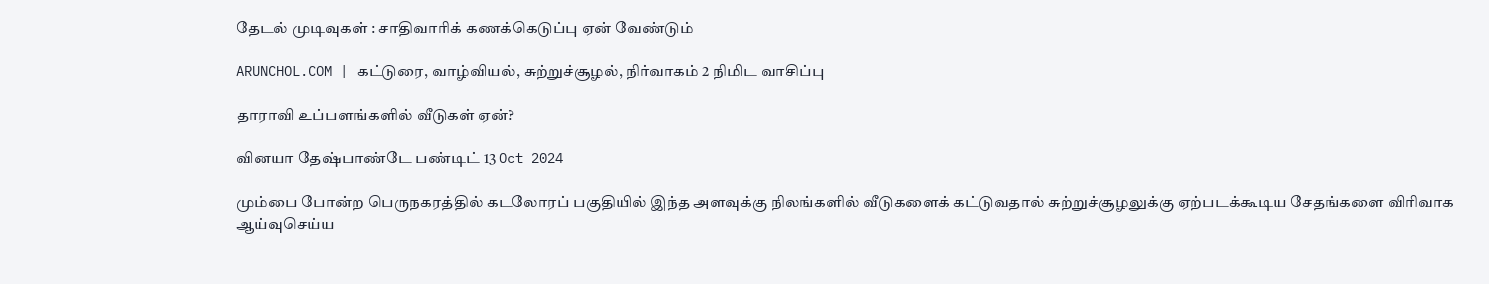தேடல் முடிவுகள் : சாதிவாரிக் கணக்கெடுப்பு ஏன் வேண்டும்

ARUNCHOL.COM | கட்டுரை, வாழ்வியல், சுற்றுச்சூழல், நிர்வாகம் 2 நிமிட வாசிப்பு

தாராவி உப்பளங்களில் வீடுகள் ஏன்?

வினயா தேஷ்பாண்டே பண்டிட் 13 Oct 2024

மும்பை போன்ற பெருநகரத்தில் கடலோரப் பகுதியில் இந்த அளவுக்கு நிலங்களில் வீடுகளைக் கட்டுவதால் சுற்றுச்சூழலுக்கு ஏற்படக்கூடிய சேதங்களை விரிவாக ஆய்வுசெய்ய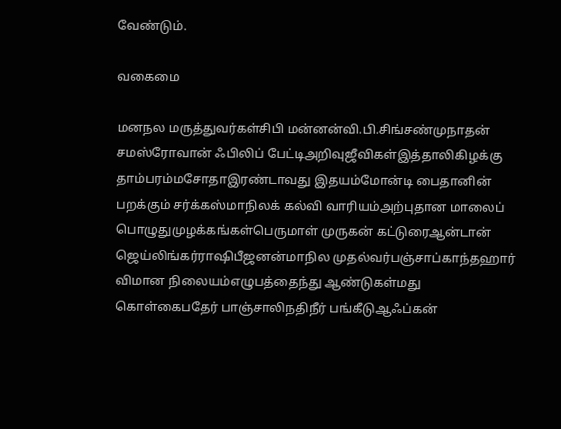வேண்டும்.

வகைமை

மனநல மருத்துவர்கள்சிபி மன்னன்வி.பி.சிங்சண்முநாதன் சமஸ்ரோவான் ஃபிலிப் பேட்டிஅறிவுஜீவிகள்இத்தாலிகிழக்கு தாம்பரம்மசோதாஇரண்டாவது இதயம்மோன்டி பைதானின் பறக்கும் சர்க்கஸ்மாநிலக் கல்வி வாரியம்அற்புதான மாலைப் பொழுதுமுழக்கங்கள்பெருமாள் முருகன் கட்டுரைஆன்டான் ஜெய்லிங்கர்ராஷிபீஜனன்மாநில முதல்வர்பஞ்சாப்காந்தஹார் விமான நிலையம்எழுபத்தைந்து ஆண்டுகள்மது கொள்கைபதேர் பாஞ்சாலிநதிநீர் பங்கீடுஆஃப்கன்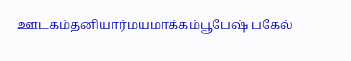ஊடகம்தனியார்மயமாக்கம்பூபேஷ் பகேல்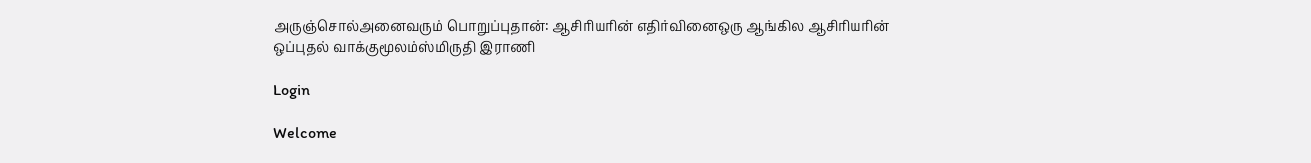அருஞ்சொல்அனைவரும் பொறுப்புதான்: ஆசிரியரின் எதிர்வினைஒரு ஆங்கில ஆசிரியரின் ஒப்புதல் வாக்குமூலம்ஸ்மிருதி இராணி

Login

Welcome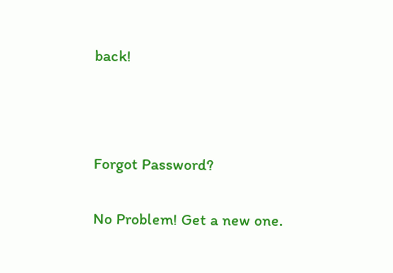back!



Forgot Password?

No Problem! Get a new one.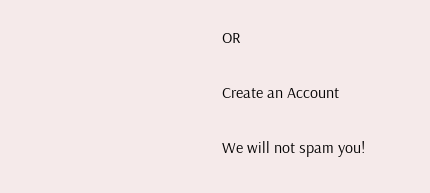OR

Create an Account

We will not spam you!